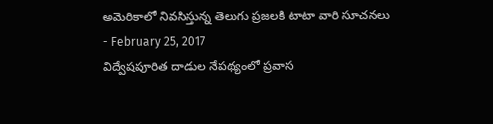అమెరికాలో నివసిస్తున్న తెలుగు ప్రజలకి టాటా వారి సూచనలు
- February 25, 2017
విద్వేషపూరిత దాడుల నేపథ్యంలో ప్రవాస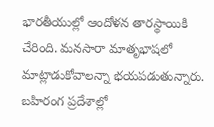భారతీయుల్లో ఆందోళన తారస్థాయికి చేరింది. మనసారా మాతృభాషలో మాట్లాడుకోవాలన్నా భయపడుతున్నారు. బహిరంగ ప్రదేశాల్లో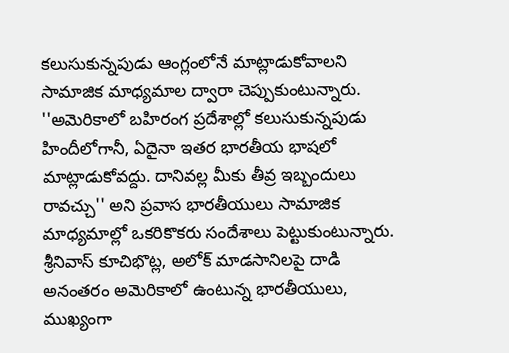కలుసుకున్నపుడు ఆంగ్లంలోనే మాట్లాడుకోవాలని సామాజిక మాధ్యమాల ద్వారా చెప్పుకుంటున్నారు.
''అమెరికాలో బహిరంగ ప్రదేశాల్లో కలుసుకున్నపుడు హిందీలోగానీ, ఏదైనా ఇతర భారతీయ భాషలో మాట్లాడుకోవద్దు. దానివల్ల మీకు తీవ్ర ఇబ్బందులు రావచ్చు'' అని ప్రవాస భారతీయులు సామాజిక మాధ్యమాల్లో ఒకరికొకరు సందేశాలు పెట్టుకుంటున్నారు. శ్రీనివాస్ కూచిభొట్ల, అలోక్ మాడసానిలపై దాడి అనంతరం అమెరికాలో ఉంటున్న భారతీయులు, ముఖ్యంగా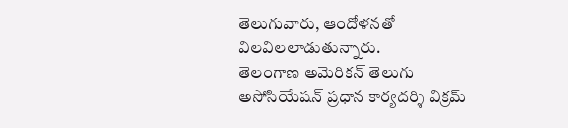తెలుగువారు, ఆందోళనతో విలవిలలాడుతున్నారు.
తెలంగాణ అమెరికన్ తెలుగు అసోసియేషన్ ప్రధాన కార్యదర్శి విక్రమ్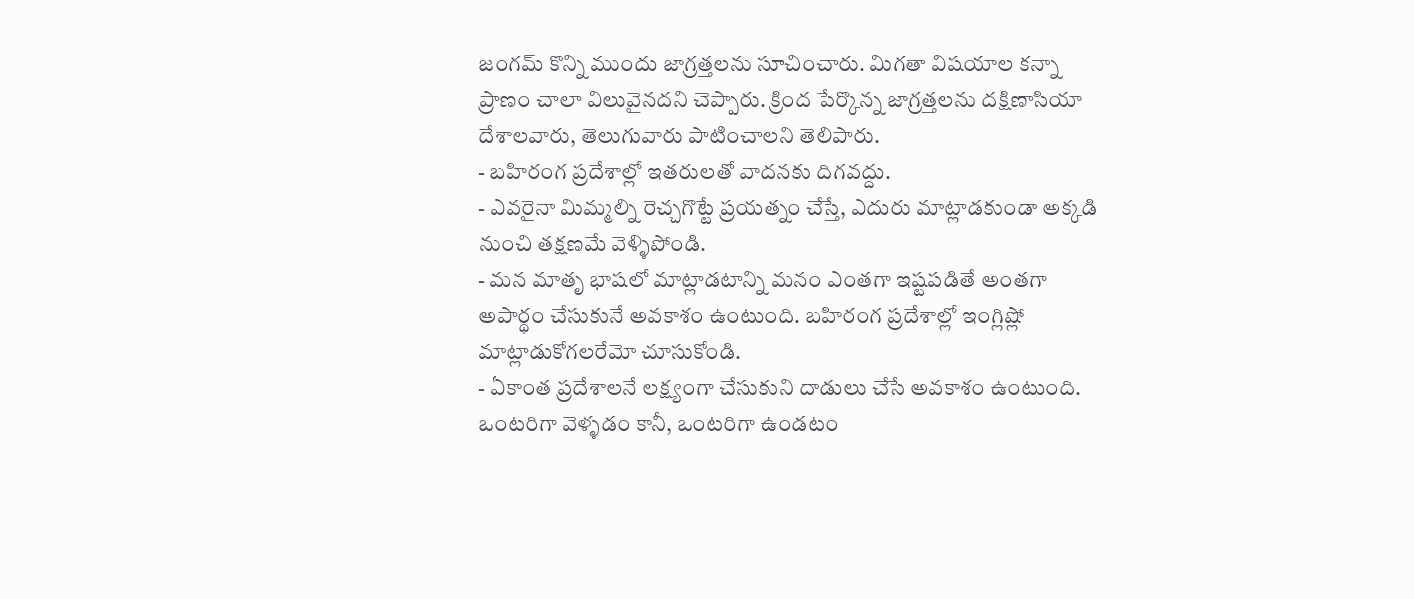జంగమ్ కొన్ని ముందు జాగ్రత్తలను సూచించారు. మిగతా విషయాల కన్నా ప్రాణం చాలా విలువైనదని చెప్పారు. క్రింద పేర్కొన్న జాగ్రత్తలను దక్షిణాసియా దేశాలవారు, తెలుగువారు పాటించాలని తెలిపారు.
- బహిరంగ ప్రదేశాల్లో ఇతరులతో వాదనకు దిగవద్దు.
- ఎవరైనా మిమ్మల్ని రెచ్చగొట్టే ప్రయత్నం చేస్తే, ఎదురు మాట్లాడకుండా అక్కడి నుంచి తక్షణమే వెళ్ళిపోండి.
- మన మాతృ భాషలో మాట్లాడటాన్ని మనం ఎంతగా ఇష్టపడితే అంతగా అపార్థం చేసుకునే అవకాశం ఉంటుంది. బహిరంగ ప్రదేశాల్లో ఇంగ్లిష్లో మాట్లాడుకోగలరేమో చూసుకోండి.
- ఏకాంత ప్రదేశాలనే లక్ష్యంగా చేసుకుని దాడులు చేసే అవకాశం ఉంటుంది. ఒంటరిగా వెళ్ళడం కానీ, ఒంటరిగా ఉండటం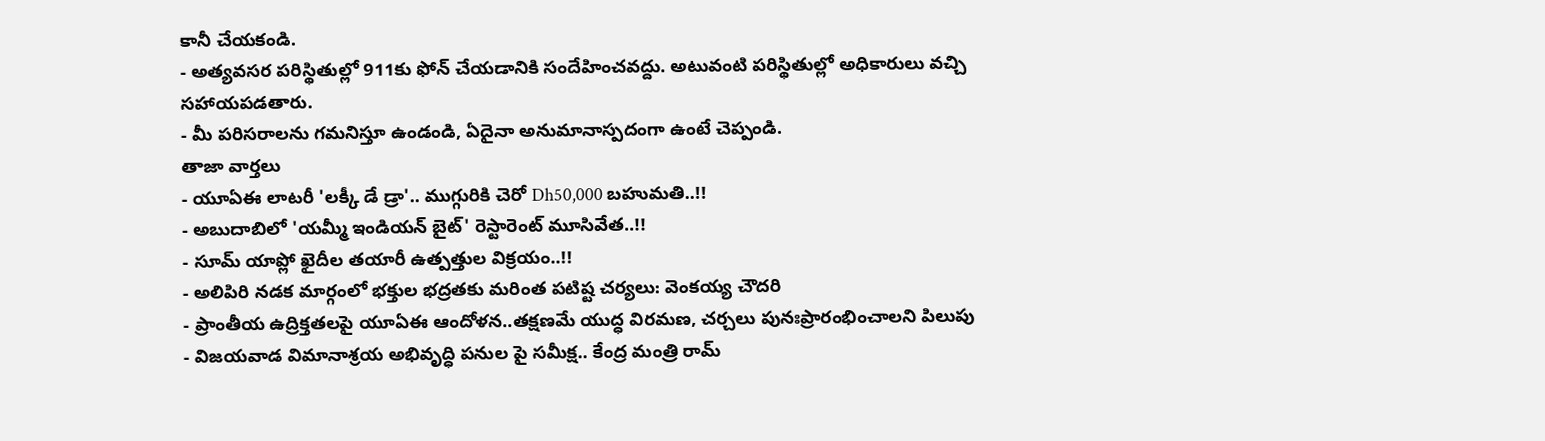కానీ చేయకండి.
- అత్యవసర పరిస్థితుల్లో 911కు ఫోన్ చేయడానికి సందేహించవద్దు. అటువంటి పరిస్థితుల్లో అధికారులు వచ్చి సహాయపడతారు.
- మీ పరిసరాలను గమనిస్తూ ఉండండి, ఏదైనా అనుమానాస్పదంగా ఉంటే చెప్పండి.
తాజా వార్తలు
- యూఏఈ లాటరీ 'లక్కీ డే డ్రా'.. ముగ్గురికి చెరో Dh50,000 బహుమతి..!!
- అబుదాబిలో 'యమ్మీ ఇండియన్ బైట్' రెస్టారెంట్ మూసివేత..!!
- సూమ్ యాప్లో ఖైదీల తయారీ ఉత్పత్తుల విక్రయం..!!
- అలిపిరి నడక మార్గంలో భక్తుల భద్రతకు మరింత పటిష్ట చర్యలు: వెంకయ్య చౌదరి
- ప్రాంతీయ ఉద్రిక్తతలపై యూఏఈ ఆందోళన..తక్షణమే యుద్ధ విరమణ, చర్చలు పునఃప్రారంభించాలని పిలుపు
- విజయవాడ విమానాశ్రయ అభివృద్ధి పనుల పై సమీక్ష.. కేంద్ర మంత్రి రామ్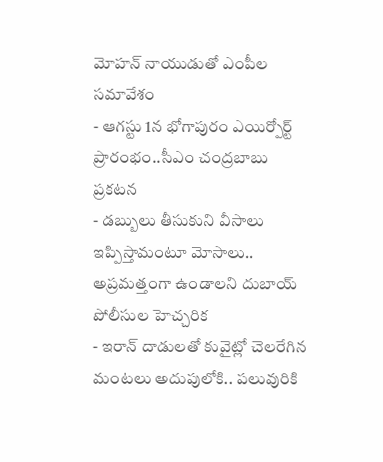మోహన్ నాయుడుతో ఎంపీల సమావేశం
- ఆగస్టు 1న భోగాపురం ఎయిర్పోర్ట్ ప్రారంభం..సీఎం చంద్రబాబు ప్రకటన
- డబ్బులు తీసుకుని వీసాలు ఇప్పిస్తామంటూ మోసాలు.. అప్రమత్తంగా ఉండాలని దుబాయ్ పోలీసుల హెచ్చరిక
- ఇరాన్ దాడులతో కువైట్లో చెలరేగిన మంటలు అదుపులోకి.. పలువురికి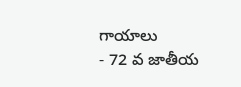గాయాలు
- 72 వ జాతీయ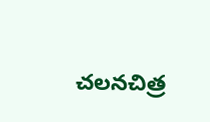చలనచిత్ర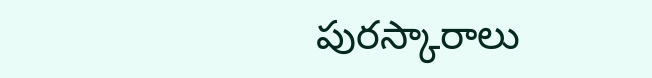పురస్కారాలు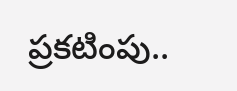ప్రకటింపు..